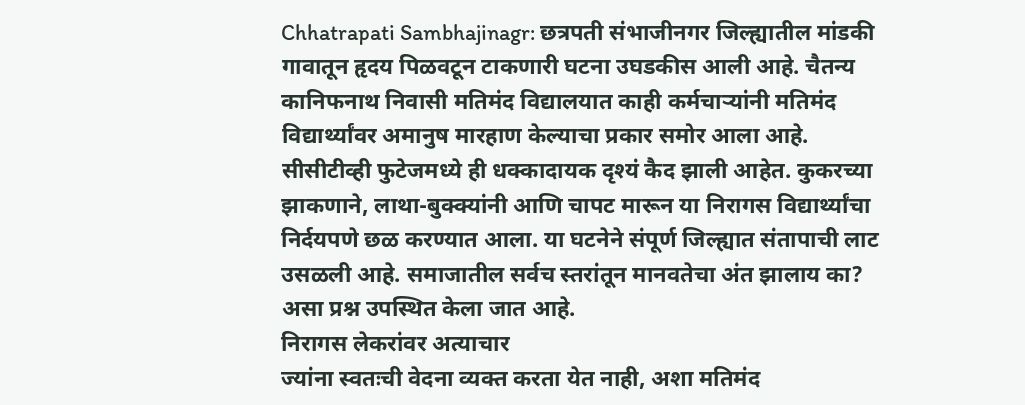Chhatrapati Sambhajinagr: छत्रपती संभाजीनगर जिल्ह्यातील मांडकी गावातून हृदय पिळवटून टाकणारी घटना उघडकीस आली आहे. चैतन्य कानिफनाथ निवासी मतिमंद विद्यालयात काही कर्मचाऱ्यांनी मतिमंद विद्यार्थ्यांवर अमानुष मारहाण केल्याचा प्रकार समोर आला आहे. सीसीटीव्ही फुटेजमध्ये ही धक्कादायक दृश्यं कैद झाली आहेत. कुकरच्या झाकणाने, लाथा-बुक्क्यांनी आणि चापट मारून या निरागस विद्यार्थ्यांचा निर्दयपणे छळ करण्यात आला. या घटनेने संपूर्ण जिल्ह्यात संतापाची लाट उसळली आहे. समाजातील सर्वच स्तरांतून मानवतेचा अंत झालाय का? असा प्रश्न उपस्थित केला जात आहे.
निरागस लेकरांवर अत्याचार
ज्यांना स्वतःची वेदना व्यक्त करता येत नाही, अशा मतिमंद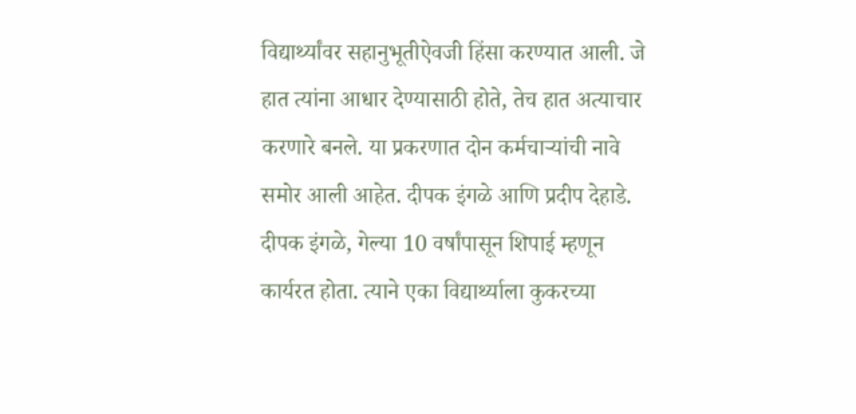विद्यार्थ्यांवर सहानुभूतीऐवजी हिंसा करण्यात आली. जे हात त्यांना आधार देण्यासाठी होते, तेच हात अत्याचार करणारे बनले. या प्रकरणात दोन कर्मचाऱ्यांची नावे समोर आली आहेत. दीपक इंगळे आणि प्रदीप देहाडे. दीपक इंगळे, गेल्या 10 वर्षांपासून शिपाई म्हणून कार्यरत होता. त्याने एका विद्यार्थ्याला कुकरच्या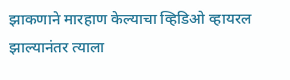झाकणाने मारहाण केल्याचा व्हिडिओ व्हायरल झाल्यानंतर त्याला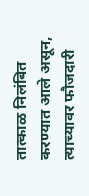तात्काळ निलंबित करण्यात आले असून, त्याच्यावर फौजदारी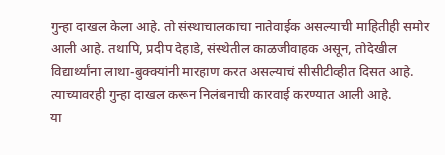गुन्हा दाखल केला आहे. तो संस्थाचालकाचा नातेवाईक असल्याची माहितीही समोर आली आहे. तथापि, प्रदीप देहाडे, संस्थेतील काळजीवाहक असून, तोदेखील विद्यार्थ्यांना लाथा-बुक्क्यांनी मारहाण करत असल्याचं सीसीटीव्हीत दिसत आहे. त्याच्यावरही गुन्हा दाखल करून निलंबनाची कारवाई करण्यात आली आहे.
या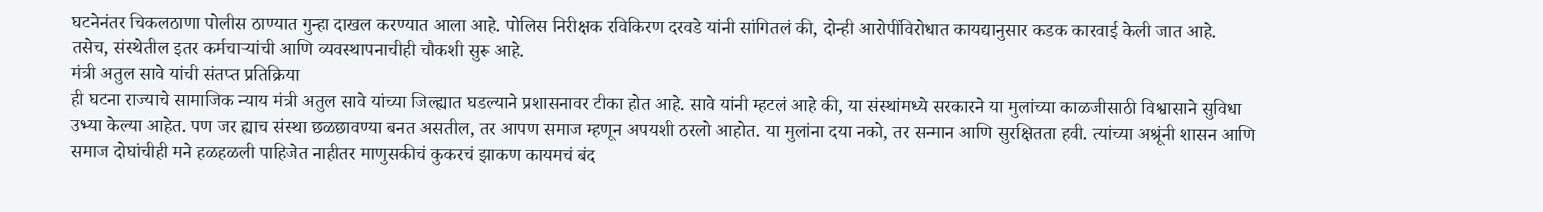घटनेनंतर चिकलठाणा पोलीस ठाण्यात गुन्हा दाखल करण्यात आला आहे. पोलिस निरीक्षक रविकिरण दरवडे यांनी सांगितलं की, दोन्ही आरोपींविरोधात कायद्यानुसार कडक कारवाई केली जात आहे. तसेच, संस्थेतील इतर कर्मचाऱ्यांची आणि व्यवस्थापनाचीही चौकशी सुरू आहे.
मंत्री अतुल सावे यांची संतप्त प्रतिक्रिया
ही घटना राज्याचे सामाजिक न्याय मंत्री अतुल सावे यांच्या जिल्ह्यात घडल्याने प्रशासनावर टीका होत आहे. सावे यांनी म्हटलं आहे की, या संस्थांमध्ये सरकारने या मुलांच्या काळजीसाठी विश्वासाने सुविधा उभ्या केल्या आहेत. पण जर ह्याच संस्था छळछावण्या बनत असतील, तर आपण समाज म्हणून अपयशी ठरलो आहोत. या मुलांना दया नको, तर सन्मान आणि सुरक्षितता हवी. त्यांच्या अश्रूंनी शासन आणि समाज दोघांचीही मने हळहळली पाहिजेत नाहीतर माणुसकीचं कुकरचं झाकण कायमचं बंद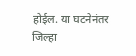होईल. या घटनेनंतर जिल्हा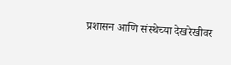प्रशासन आणि संस्थेच्या देखरेखीवर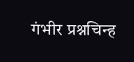गंभीर प्रश्नचिन्ह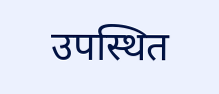उपस्थित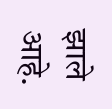झाले आहे.